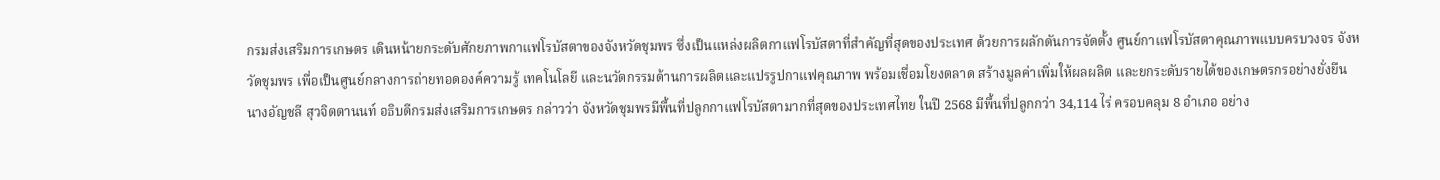กรมส่งเสริมการเกษตร เดินหน้ายกระดับศักยภาพกาแฟโรบัสตาของจังหวัดชุมพร ซึ่งเป็นแหล่งผลิตกาแฟโรบัสตาที่สำคัญที่สุดของประเทศ ด้วยการผลักดันการจัดตั้ง ศูนย์กาแฟโรบัสตาคุณภาพแบบครบวงจร จังหวัดชุมพร เพื่อเป็นศูนย์กลางการถ่ายทอดองค์ความรู้ เทคโนโลยี และนวัตกรรมด้านการผลิตและแปรรูปกาแฟคุณภาพ พร้อมเชื่อมโยงตลาด สร้างมูลค่าเพิ่มให้ผลผลิต และยกระดับรายได้ของเกษตรกรอย่างยั่งยืน
นางอัญชลี สุวจิตตานนท์ อธิบดีกรมส่งเสริมการเกษตร กล่าวว่า จังหวัดชุมพรมีพื้นที่ปลูกกาแฟโรบัสตามากที่สุดของประเทศไทย ในปี 2568 มีพื้นที่ปลูกกว่า 34,114 ไร่ ครอบคลุม 8 อำเภอ อย่าง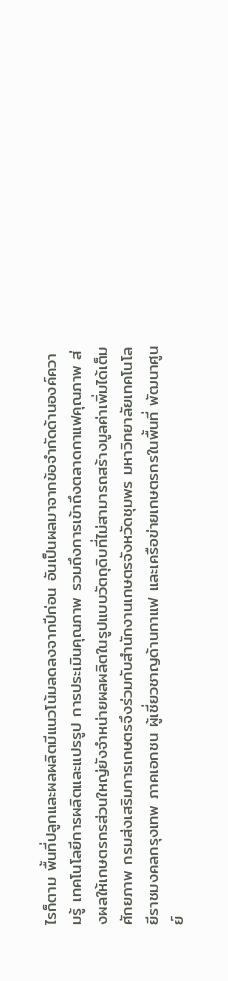ไรก็ตาม พื้นที่ปลูกและผลผลิตมีแนวโน้มลดลงจากปีก่อน อันเป็นผลมาจากข้อจำกัดด้านองค์ความรู้ เทคโนโลยีการผลิตและแปรรูป การประเมินคุณภาพ รวมถึงการเข้าถึงตลาดกาแฟคุณภาพ ส่งผลให้เกษตรกรส่วนใหญ่ยังจำหน่ายผลผลิตในรูปแบบวัตถุดิบที่ไม่สามารถสร้างมูลค่าเพิ่มได้เต็มศักยภาพ กรมส่งเสริมการเกษตรจึงร่วมกับสำนักงานเกษตรจังหวัดชุมพร มหาวิทยาลัยเทคโนโลยีราชมงคลกรุงเทพ ภาคเอกชน ผู้เชี่ยวชาญด้านกาแฟ และเครือข่ายเกษตรกรในพื้นที่ พัฒนาศูนย์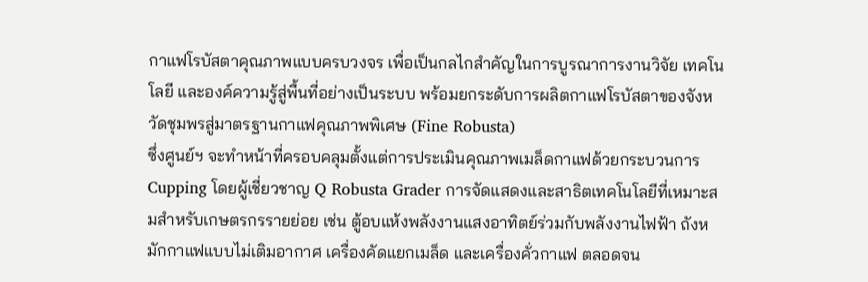กาแฟโรบัสตาคุณภาพแบบครบวงจร เพื่อเป็นกลไกสำคัญในการบูรณาการงานวิจัย เทคโนโลยี และองค์ความรู้สู่พื้นที่อย่างเป็นระบบ พร้อมยกระดับการผลิตกาแฟโรบัสตาของจังหวัดชุมพรสู่มาตรฐานกาแฟคุณภาพพิเศษ (Fine Robusta)
ซึ่งศูนย์ฯ จะทำหน้าที่ครอบคลุมตั้งแต่การประเมินคุณภาพเมล็ดกาแฟด้วยกระบวนการ Cupping โดยผู้เชี่ยวชาญ Q Robusta Grader การจัดแสดงและสาธิตเทคโนโลยีที่เหมาะสมสำหรับเกษตรกรรายย่อย เช่น ตู้อบแห้งพลังงานแสงอาทิตย์ร่วมกับพลังงานไฟฟ้า ถังหมักกาแฟแบบไม่เติมอากาศ เครื่องคัดแยกเมล็ด และเครื่องคั่วกาแฟ ตลอดจน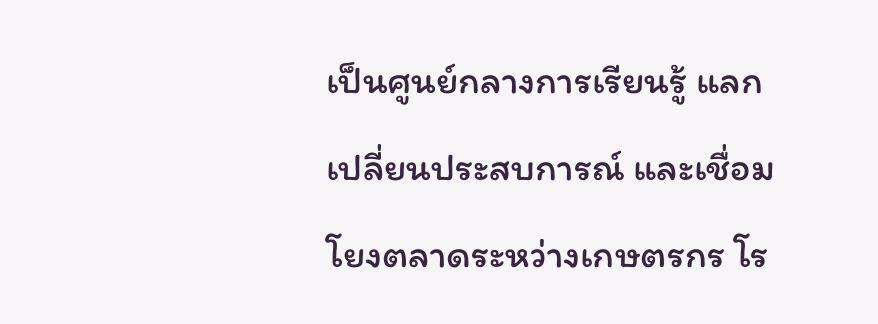เป็นศูนย์กลางการเรียนรู้ แลกเปลี่ยนประสบการณ์ และเชื่อมโยงตลาดระหว่างเกษตรกร โร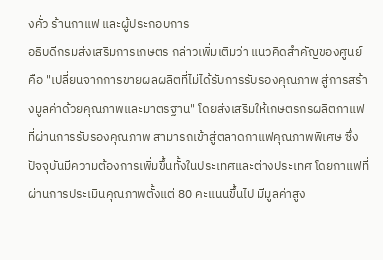งคั่ว ร้านกาแฟ และผู้ประกอบการ
อธิบดีกรมส่งเสริมการเกษตร กล่าวเพิ่มเติมว่า แนวคิดสำคัญของศูนย์ คือ "เปลี่ยนจากการขายผลผลิตที่ไม่ได้รับการรับรองคุณภาพ สู่การสร้างมูลค่าด้วยคุณภาพและมาตรฐาน" โดยส่งเสริมให้เกษตรกรผลิตกาแฟที่ผ่านการรับรองคุณภาพ สามารถเข้าสู่ตลาดกาแฟคุณภาพพิเศษ ซึ่งปัจจุบันมีความต้องการเพิ่มขึ้นทั้งในประเทศและต่างประเทศ โดยกาแฟที่ผ่านการประเมินคุณภาพตั้งแต่ 80 คะแนนขึ้นไป มีมูลค่าสูง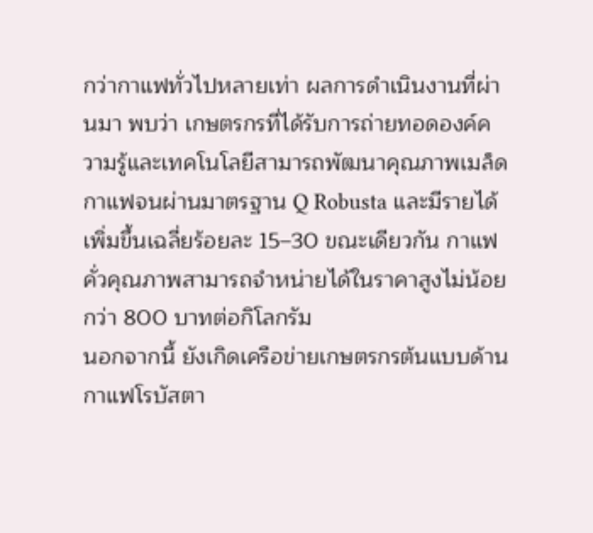กว่ากาแฟทั่วไปหลายเท่า ผลการดำเนินงานที่ผ่านมา พบว่า เกษตรกรที่ได้รับการถ่ายทอดองค์ความรู้และเทคโนโลยีสามารถพัฒนาคุณภาพเมล็ดกาแฟจนผ่านมาตรฐาน Q Robusta และมีรายได้เพิ่มขึ้นเฉลี่ยร้อยละ 15–30 ขณะเดียวกัน กาแฟคั่วคุณภาพสามารถจำหน่ายได้ในราคาสูงไม่น้อยกว่า 800 บาทต่อกิโลกรัม
นอกจากนี้ ยังเกิดเครือข่ายเกษตรกรต้นแบบด้านกาแฟโรบัสตา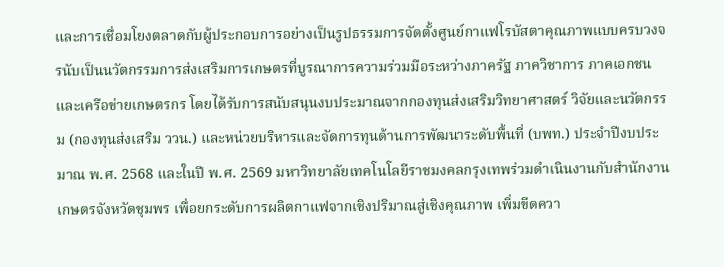และการเชื่อมโยงตลาดกับผู้ประกอบการอย่างเป็นรูปธรรมการจัดตั้งศูนย์กาแฟโรบัสตาคุณภาพแบบครบวงจรนับเป็นนวัตกรรมการส่งเสริมการเกษตรที่บูรณาการความร่วมมือระหว่างภาครัฐ ภาควิชาการ ภาคเอกชน และเครือข่ายเกษตรกร โดยได้รับการสนับสนุนงบประมาณจากกองทุนส่งเสริมวิทยาศาสตร์ วิจัยและนวัตกรรม (กองทุนส่งเสริม ววน.) และหน่วยบริหารและจัดการทุนด้านการพัฒนาระดับพื้นที่ (บพท.) ประจำปีงบประมาณ พ.ศ. 2568 และในปี พ.ศ. 2569 มหาวิทยาลัยเทคโนโลยีราชมงคลกรุงเทพร่วมดำเนินงานกับสำนักงานเกษตรจังหวัดชุมพร เพื่อยกระดับการผลิตกาแฟจากเชิงปริมาณสู่เชิงคุณภาพ เพิ่มขีดควา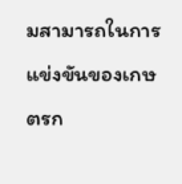มสามารถในการแข่งขันของเกษตรก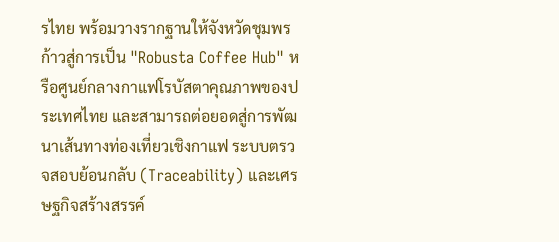รไทย พร้อมวางรากฐานให้จังหวัดชุมพรก้าวสู่การเป็น "Robusta Coffee Hub" หรือศูนย์กลางกาแฟโรบัสตาคุณภาพของประเทศไทย และสามารถต่อยอดสู่การพัฒนาเส้นทางท่องเที่ยวเชิงกาแฟ ระบบตรวจสอบย้อนกลับ (Traceability) และเศรษฐกิจสร้างสรรค์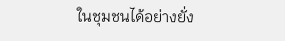ในชุมชนได้อย่างยั่ง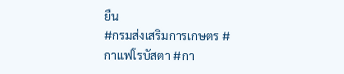ยืน
#กรมส่งเสริมการเกษตร #กาแฟโรบัสตา #กา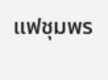แฟชุมพร